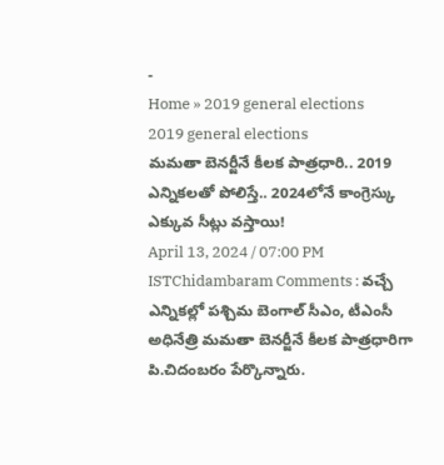-
Home » 2019 general elections
2019 general elections
మమతా బెనర్జీనే కీలక పాత్రధారి.. 2019 ఎన్నికలతో పోలిస్తే.. 2024లోనే కాంగ్రెస్కు ఎక్కువ సీట్లు వస్తాయి!
April 13, 2024 / 07:00 PM ISTChidambaram Comments : వచ్చే ఎన్నికల్లో పశ్చిమ బెంగాల్ సీఎం, టీఎంసీ అధినేత్రి మమతా బెనర్జీనే కీలక పాత్రధారిగా పి.చిదంబరం పేర్కొన్నారు.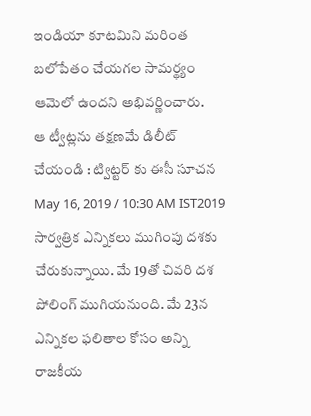ఇండియా కూటమిని మరింత బలోపేతం చేయగల సామర్థ్యం ఆమెలో ఉందని అభివర్ణించారు.
ఆ ట్వీట్లను తక్షణమే డిలీట్ చేయండి : ట్విట్టర్ కు ఈసీ సూచన
May 16, 2019 / 10:30 AM IST2019 సార్వత్రిక ఎన్నికలు ముగింపు దశకు చేరుకున్నాయి. మే 19తో చివరి దశ పోలింగ్ ముగియనుంది. మే 23న ఎన్నికల ఫలితాల కోసం అన్ని రాజకీయ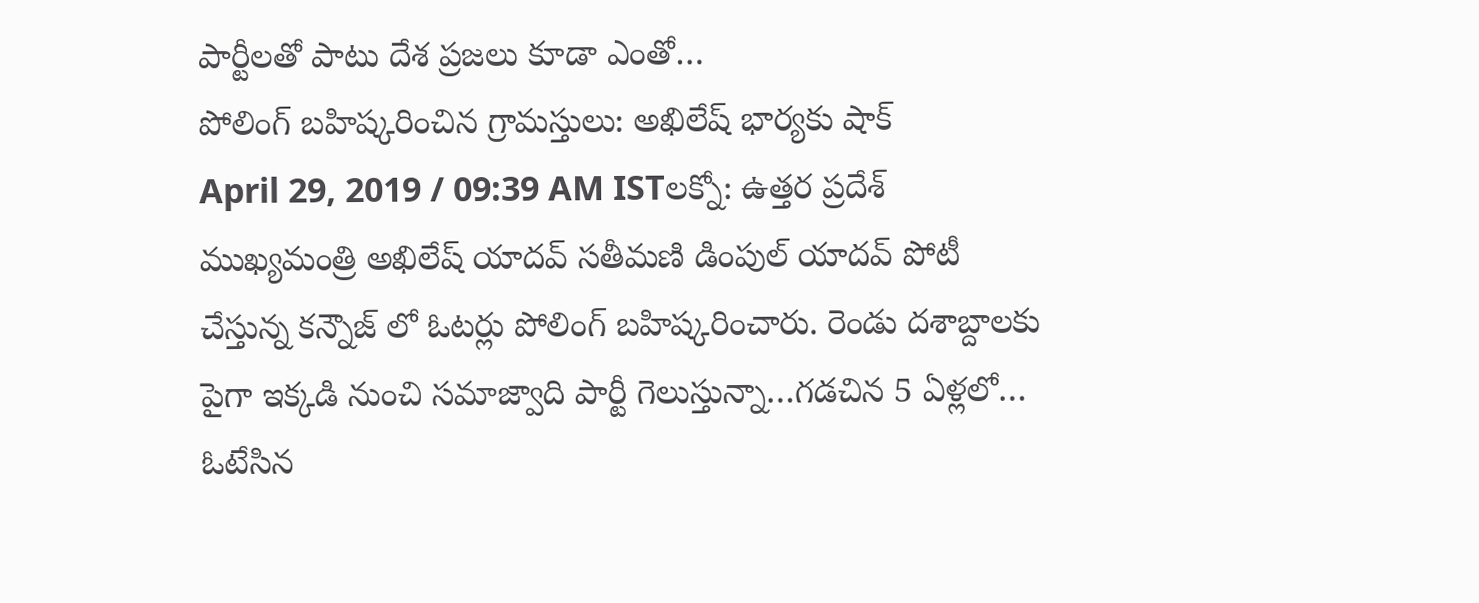పార్టీలతో పాటు దేశ ప్రజలు కూడా ఎంతో…
పోలింగ్ బహిష్కరించిన గ్రామస్తులు: అఖిలేష్ భార్యకు షాక్
April 29, 2019 / 09:39 AM ISTలక్నో: ఉత్తర ప్రదేశ్ ముఖ్యమంత్రి అఖిలేష్ యాదవ్ సతీమణి డింపుల్ యాదవ్ పోటీ చేస్తున్న కన్నౌజ్ లో ఓటర్లు పోలింగ్ బహిష్కరించారు. రెండు దశాబ్దాలకు పైగా ఇక్కడి నుంచి సమాజ్వాది పార్టీ గెలుస్తున్నా…గడచిన 5 ఏళ్లలో…
ఓటేసిన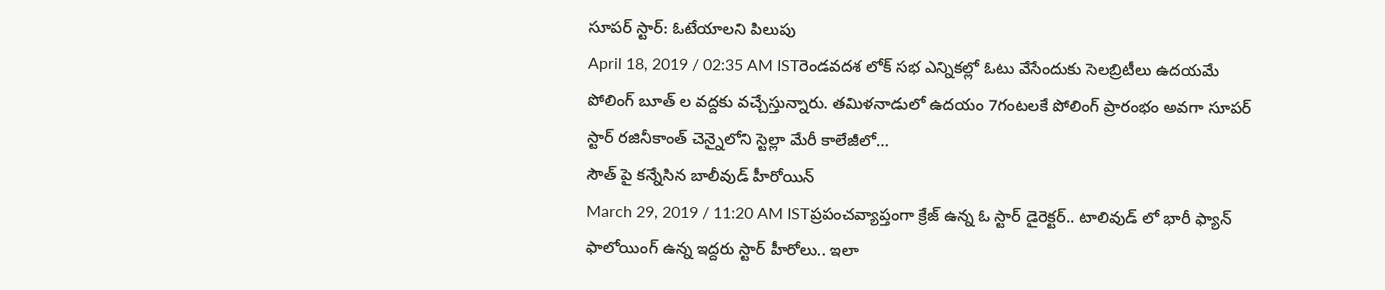సూపర్ స్టార్: ఓటేయాలని పిలుపు
April 18, 2019 / 02:35 AM ISTరెండవదశ లోక్ సభ ఎన్నికల్లో ఓటు వేసేందుకు సెలబ్రిటీలు ఉదయమే పోలింగ్ బూత్ ల వద్దకు వచ్చేస్తున్నారు. తమిళనాడులో ఉదయం 7గంటలకే పోలింగ్ ప్రారంభం అవగా సూపర్ స్టార్ రజినీకాంత్ చెన్నైలోని స్టెల్లా మేరీ కాలేజీలో…
సౌత్ పై కన్నేసిన బాలీవుడ్ హీరోయిన్
March 29, 2019 / 11:20 AM ISTప్రపంచవ్యాప్తంగా క్రేజ్ ఉన్న ఓ స్టార్ డైరెక్టర్.. టాలివుడ్ లో భారీ ఫ్యాన్ ఫాలోయింగ్ ఉన్న ఇద్దరు స్టార్ హీరోలు.. ఇలా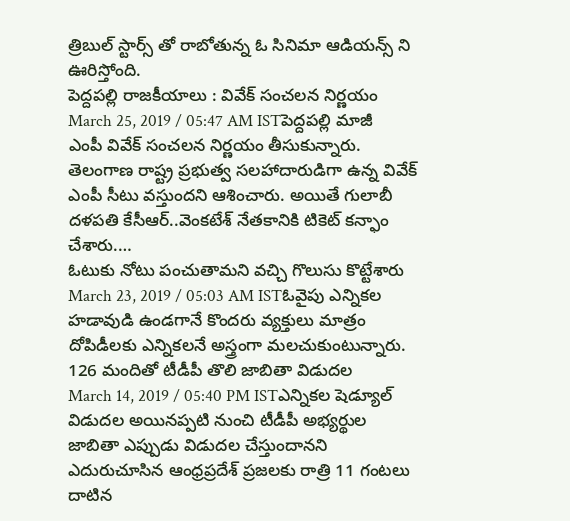త్రిబుల్ స్టార్స్ తో రాబోతున్న ఓ సినిమా ఆడియన్స్ ని ఊరిస్తోంది.
పెద్దపల్లి రాజకీయాలు : వివేక్ సంచలన నిర్ణయం
March 25, 2019 / 05:47 AM ISTపెద్దపల్లి మాజీ ఎంపీ వివేక్ సంచలన నిర్ణయం తీసుకున్నారు. తెలంగాణ రాష్ట్ర ప్రభుత్వ సలహాదారుడిగా ఉన్న వివేక్ ఎంపీ సీటు వస్తుందని ఆశించారు. అయితే గులాబీ దళపతి కేసీఆర్..వెంకటేశ్ నేతకానికి టికెట్ కన్ఫాం చేశారు.…
ఓటుకు నోటు పంచుతామని వచ్చి గొలుసు కొట్టేశారు
March 23, 2019 / 05:03 AM ISTఓవైపు ఎన్నికల హడావుడి ఉండగానే కొందరు వ్యక్తులు మాత్రం దోపిడీలకు ఎన్నికలనే అస్త్రంగా మలచుకుంటున్నారు.
126 మందితో టీడీపీ తొలి జాబితా విడుదల
March 14, 2019 / 05:40 PM ISTఎన్నికల షెడ్యూల్ విడుదల అయినప్పటి నుంచి టీడీపీ అభ్యర్థుల జాబితా ఎప్పుడు విడుదల చేస్తుందానని ఎదురుచూసిన ఆంధ్రప్రదేశ్ ప్రజలకు రాత్రి 11 గంటలు దాటిన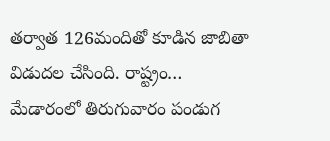తర్వాత 126మందితో కూడిన జాబితా విడుదల చేసింది. రాష్ట్రం…
మేడారంలో తిరుగువారం పండుగ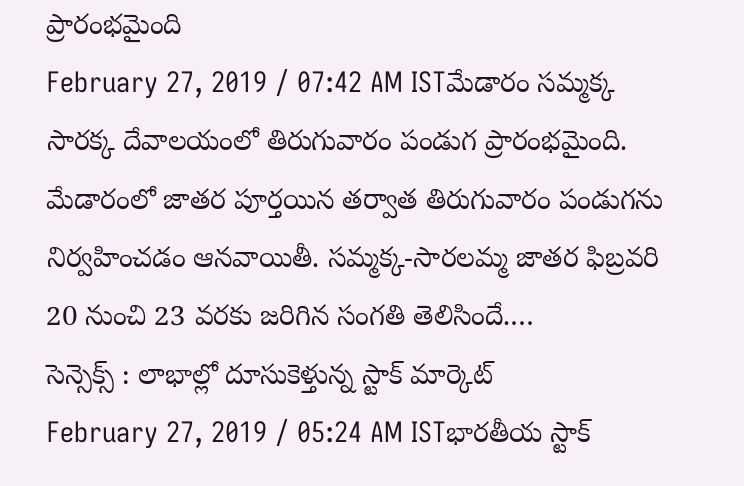ప్రారంభమైంది
February 27, 2019 / 07:42 AM ISTమేడారం సమ్మక్క సారక్క దేవాలయంలో తిరుగువారం పండుగ ప్రారంభమైంది. మేడారంలో జాతర పూర్తయిన తర్వాత తిరుగువారం పండుగను నిర్వహించడం ఆనవాయితీ. సమ్మక్క-సారలమ్మ జాతర ఫిబ్రవరి 20 నుంచి 23 వరకు జరిగిన సంగతి తెలిసిందే.…
సెన్సెక్స్ : లాభాల్లో దూసుకెళ్తున్న స్టాక్ మార్కెట్
February 27, 2019 / 05:24 AM ISTభారతీయ స్టాక్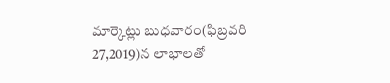మార్కెట్లు బుధవారం(ఫిబ్రవరి 27,2019)న లాభాలతో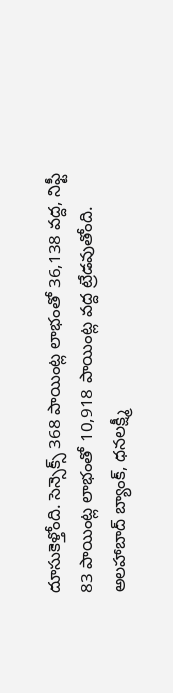దూసుకెళ్తోంది. సెన్సెక్స్ 368 పాయింట్ల లాభంతో 36,138 వద్ద, నిఫ్టీ 83 పాయింట్ల లాభంతో 10,918 పాయింట్ల వద్ద ట్రేడవుతోంది. అలహాబాద్ బ్యాంక్, ధనలక్ష్మీ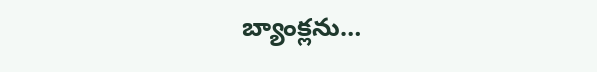బ్యాంక్లను…